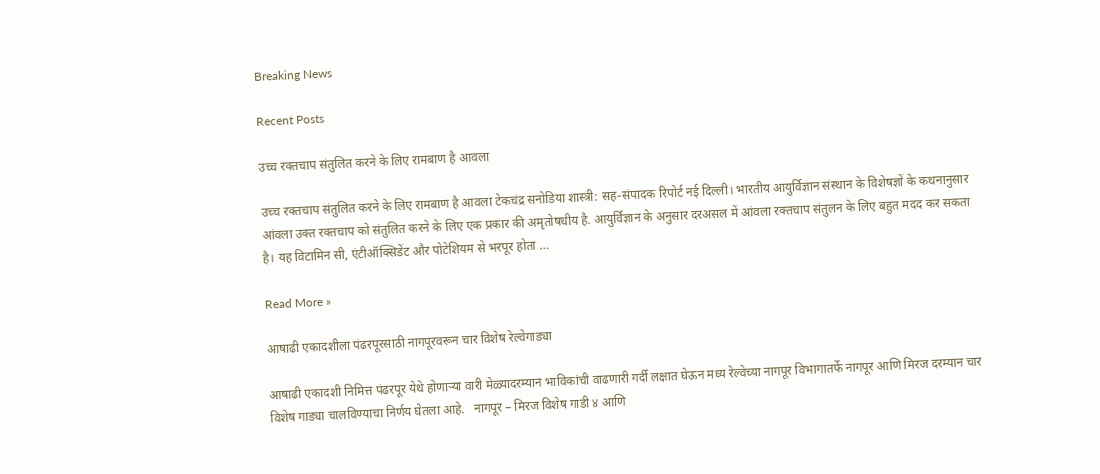Breaking News

Recent Posts

उच्च रक्तचाप संतुलित करने के लिए रामबाण है आवला

उच्च रक्तचाप संतुलित करने के लिए रामबाण है आवला टेकचंद्र सनोडिया शास्त्री: सह-संपादक रिपोर्ट नई दिल्ली। भारतीय आयुर्विज्ञान संस्थान के विशेषज्ञों के कथनानुसार आंवला उक्त रक्तचाप को संतुलित करने के लिए एक प्रकार की अमृतोषधीय है. आयुर्विज्ञान के अनुसार दरअसल में आंवला रक्तचाप संतुलन के लिए बहुत मदद कर सकता है। यह विटामिन सी, एंटीऑक्सिडेंट और पोटेशियम से भरपूर होता …

Read More »

आषाढी एकादशीला पंढरपूरसाठी नागपूरवरून चार विशेष रेल्वेगाड्या

आषाढी एकादशी निमित्त पंढरपूर येथे होणाऱ्या वारी मेळ्यादरम्यान भाविकांची वाढणारी गर्दी लक्षात घेऊन मध्य रेल्वेच्या नागपूर विभागातर्फे नागपूर आणि मिरज दरम्यान चार विशेष गाड्या चालविण्याचा निर्णय घेतला आहे.   नागपूर – मिरज विशेष गाडी ४ आणि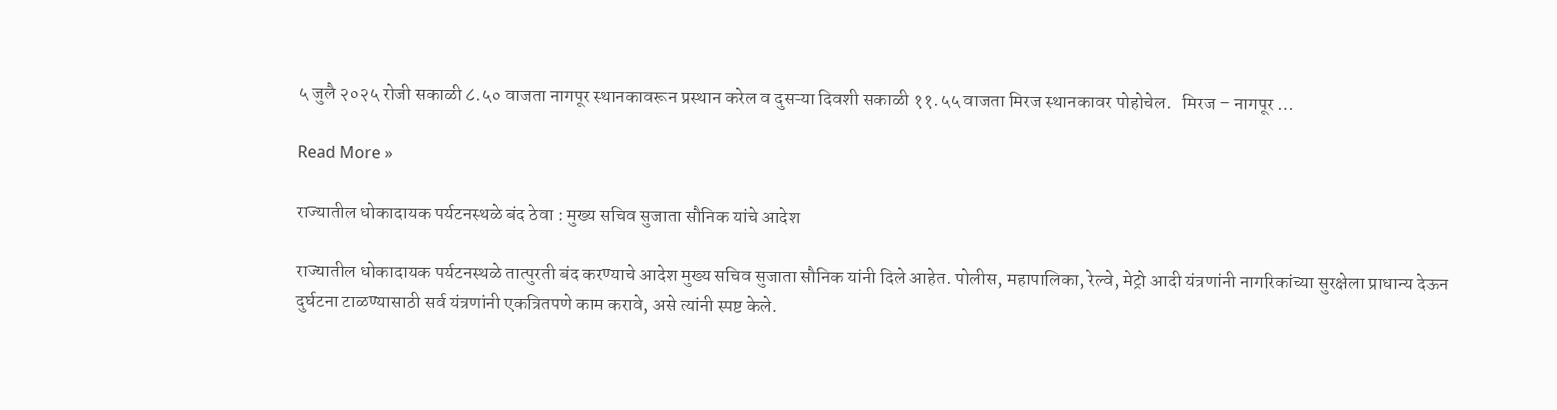५ जुलै २०२५ रोजी सकाळी ८.५० वाजता नागपूर स्थानकावरून प्रस्थान करेल व दुसऱ्या दिवशी सकाळी ११.५५ वाजता मिरज स्थानकावर पोहोचेल.   मिरज – नागपूर …

Read More »

राज्यातील धोकादायक पर्यटनस्थळे बंद ठेवा : मुख्य सचिव सुजाता सौनिक यांचे आदेश

राज्यातील धोकादायक पर्यटनस्थळे तात्पुरती बंद करण्याचे आदेश मुख्य सचिव सुजाता सौनिक यांनी दिले आहेत. पोलीस, महापालिका, रेल्वे, मेट्रो आदी यंत्रणांनी नागरिकांच्या सुरक्षेला प्राधान्य देऊन दुर्घटना टाळण्यासाठी सर्व यंत्रणांनी एकत्रितपणे काम करावे, असे त्यांनी स्पष्ट केले.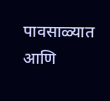पावसाळ्यात आणि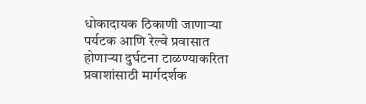धोकादायक ठिकाणी जाणाऱ्या पर्यटक आणि रेल्वे प्रवासात होणाऱ्या दुर्घटना टाळण्याकरिता प्रवाशांसाठी मार्गदर्शक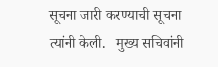सूचना जारी करण्याची सूचना त्यांनी केली.   मुख्य सचिवांनी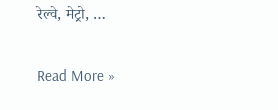रेल्वे, मेट्रो, …

Read More »